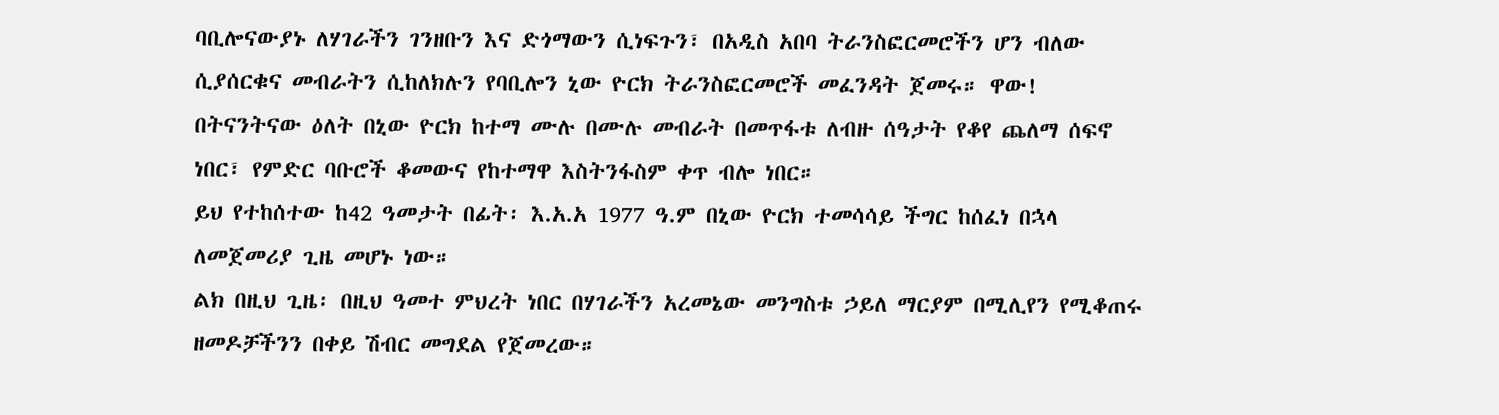ባቢሎናውያኑ ለሃገራችን ገንዘቡን እና ድጎማውን ሲነፍጉን፣ በአዲስ አበባ ትራንስፎርመሮችን ሆን ብለው ሲያሰርቁና መብራትን ሲከለክሉን የባቢሎን ኒው ዮርክ ትራንስፎርመሮች መፈንዳት ጀመሩ። ዋው!
በትናንትናው ዕለት በኒው ዮርክ ከተማ ሙሉ በሙሉ መብራት በመጥፋቱ ለብዙ ሰዓታት የቆየ ጨለማ ሰፍኖ ነበር፣ የምድር ባቡሮች ቆመውና የከተማዋ እስትንፋስም ቀጥ ብሎ ነበር።
ይህ የተከሰተው ከ42 ዓመታት በፊት፡ እ.አ.አ 1977 ዓ.ም በኒው ዮርክ ተመሳሳይ ችግር ከሰፈነ በኋላ ለመጀመሪያ ጊዜ መሆኑ ነው።
ልክ በዚህ ጊዜ፡ በዚህ ዓመተ ምህረት ነበር በሃገራችን አረመኔው መንግስቱ ኃይለ ማርያም በሚሊየን የሚቆጠሩ ዘመዶቻችንን በቀይ ሽብር መግደል የጀመረው።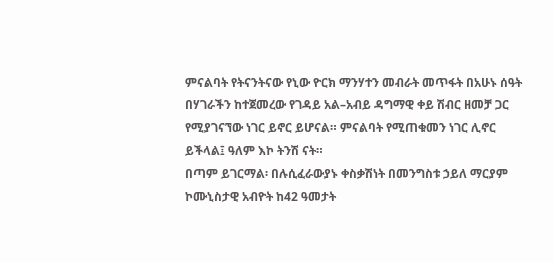ምናልባት የትናንትናው የኒው ዮርክ ማንሃተን መብራት መጥፋት በአሁኑ ሰዓት በሃገራችን ከተጀመረው የገዳይ አል–አብይ ዳግማዊ ቀይ ሽብር ዘመቻ ጋር የሚያገናኘው ነገር ይኖር ይሆናል። ምናልባት የሚጠቁመን ነገር ሊኖር ይችላል፤ ዓለም እኮ ትንሽ ናት።
በጣም ይገርማል፡ በሉሲፈራውያኑ ቀስቃሽነት በመንግስቱ ኃይለ ማርያም ኮሙኒስታዊ አብዮት ከ42 ዓመታት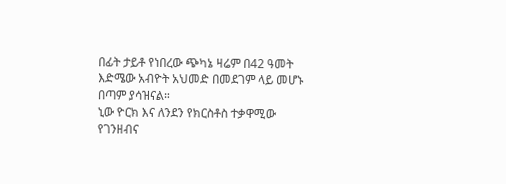በፊት ታይቶ የነበረው ጭካኔ ዛሬም በ42 ዓመት እድሜው አብዮት አህመድ በመደገም ላይ መሆኑ በጣም ያሳዝናል።
ኒው ዮርክ እና ለንደን የክርስቶስ ተቃዋሚው የገንዘብና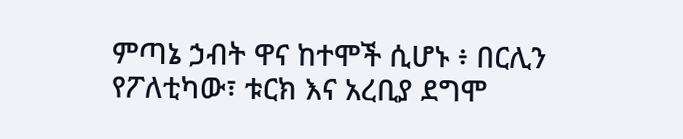ምጣኔ ኃብት ዋና ከተሞች ሲሆኑ ፥ በርሊን የፖለቲካው፣ ቱርክ እና አረቢያ ደግሞ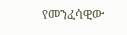የመንፈሳዊው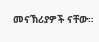መናኽሪያዎች ናቸው።